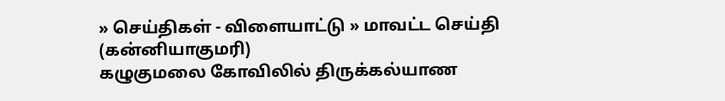» செய்திகள் - விளையாட்டு » மாவட்ட செய்தி (கன்னியாகுமரி)
கழுகுமலை கோவிலில் திருக்கல்யாண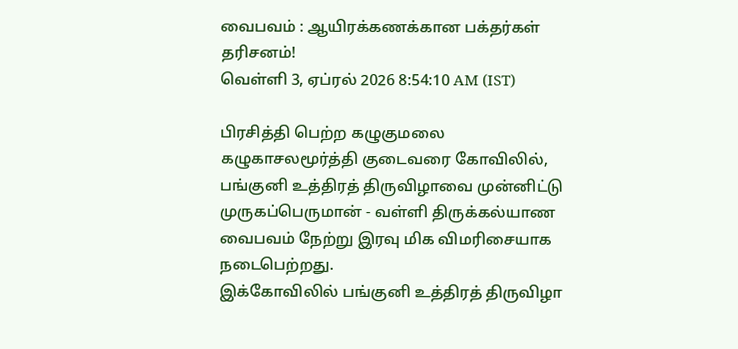வைபவம் : ஆயிரக்கணக்கான பக்தர்கள் தரிசனம்!
வெள்ளி 3, ஏப்ரல் 2026 8:54:10 AM (IST)

பிரசித்தி பெற்ற கழுகுமலை கழுகாசலமூர்த்தி குடைவரை கோவிலில், பங்குனி உத்திரத் திருவிழாவை முன்னிட்டு முருகப்பெருமான் - வள்ளி திருக்கல்யாண வைபவம் நேற்று இரவு மிக விமரிசையாக நடைபெற்றது.
இக்கோவிலில் பங்குனி உத்திரத் திருவிழா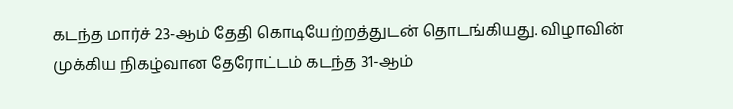கடந்த மார்ச் 23-ஆம் தேதி கொடியேற்றத்துடன் தொடங்கியது. விழாவின் முக்கிய நிகழ்வான தேரோட்டம் கடந்த 31-ஆம்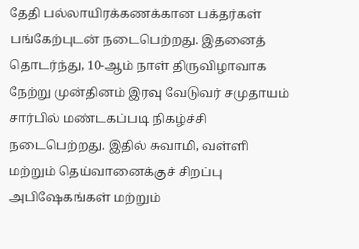தேதி பல்லாயிரக்கணக்கான பக்தர்கள் பங்கேற்புடன் நடைபெற்றது. இதனைத் தொடர்ந்து, 10-ஆம் நாள் திருவிழாவாக நேற்று முன்தினம் இரவு வேடுவர் சமுதாயம் சார்பில் மண்டகப்படி நிகழ்ச்சி நடைபெற்றது. இதில் சுவாமி, வள்ளி மற்றும் தெய்வானைக்குச் சிறப்பு அபிஷேகங்கள் மற்றும்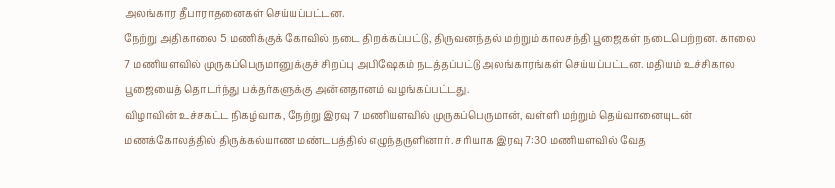அலங்கார தீபாராதனைகள் செய்யப்பட்டன.
நேற்று அதிகாலை 5 மணிக்குக் கோவில் நடை திறக்கப்பட்டு, திருவனந்தல் மற்றும் காலசந்தி பூஜைகள் நடைபெற்றன. காலை 7 மணியளவில் முருகப்பெருமானுக்குச் சிறப்பு அபிஷேகம் நடத்தப்பட்டு அலங்காரங்கள் செய்யப்பட்டன. மதியம் உச்சிகால பூஜையைத் தொடர்ந்து பக்தர்களுக்கு அன்னதானம் வழங்கப்பட்டது.
விழாவின் உச்சகட்ட நிகழ்வாக, நேற்று இரவு 7 மணியளவில் முருகப்பெருமான், வள்ளி மற்றும் தெய்வானையுடன் மணக்கோலத்தில் திருக்கல்யாண மண்டபத்தில் எழுந்தருளினார். சரியாக இரவு 7:30 மணியளவில் வேத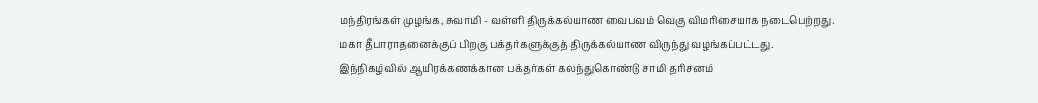மந்திரங்கள் முழங்க, சுவாமி - வள்ளி திருக்கல்யாண வைபவம் வெகு விமரிசையாக நடைபெற்றது. மகா தீபாராதனைக்குப் பிறகு பக்தர்களுக்குத் திருக்கல்யாண விருந்து வழங்கப்பட்டது.
இந்நிகழ்வில் ஆயிரக்கணக்கான பக்தர்கள் கலந்துகொண்டு சாமி தரிசனம்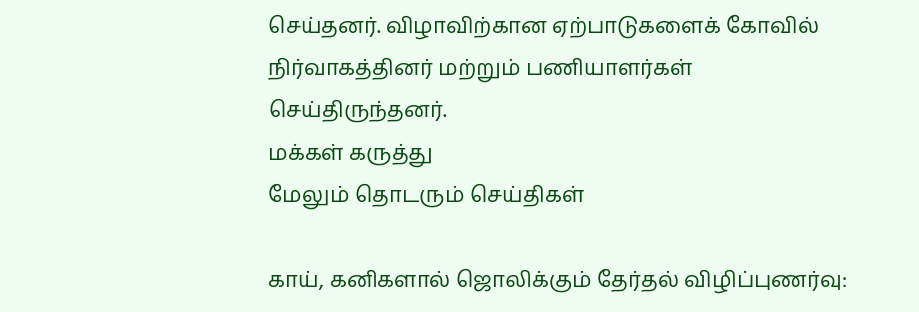செய்தனர். விழாவிற்கான ஏற்பாடுகளைக் கோவில் நிர்வாகத்தினர் மற்றும் பணியாளர்கள் செய்திருந்தனர்.
மக்கள் கருத்து
மேலும் தொடரும் செய்திகள்

காய், கனிகளால் ஜொலிக்கும் தேர்தல் விழிப்புணர்வு: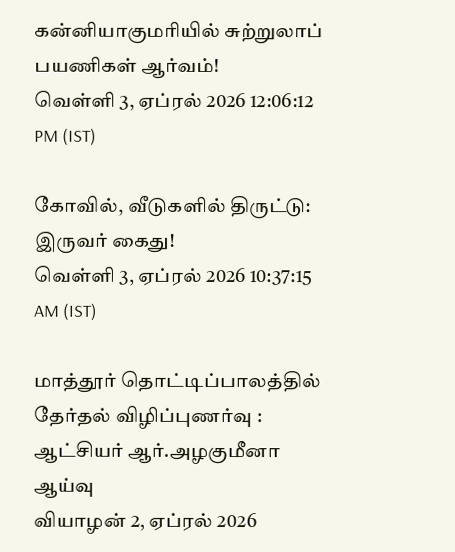கன்னியாகுமரியில் சுற்றுலாப் பயணிகள் ஆர்வம்!
வெள்ளி 3, ஏப்ரல் 2026 12:06:12 PM (IST)

கோவில், வீடுகளில் திருட்டு: இருவர் கைது!
வெள்ளி 3, ஏப்ரல் 2026 10:37:15 AM (IST)

மாத்தூர் தொட்டிப்பாலத்தில் தேர்தல் விழிப்புணர்வு : ஆட்சியர் ஆர்.அழகுமீனா ஆய்வு
வியாழன் 2, ஏப்ரல் 2026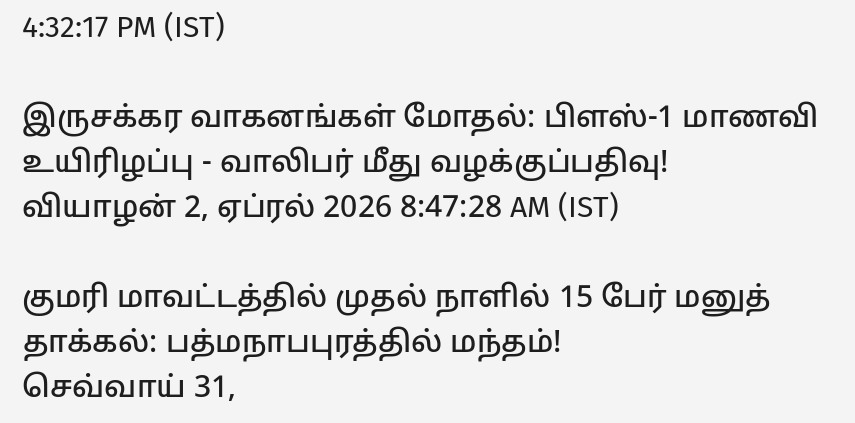4:32:17 PM (IST)

இருசக்கர வாகனங்கள் மோதல்: பிளஸ்-1 மாணவி உயிரிழப்பு - வாலிபர் மீது வழக்குப்பதிவு!
வியாழன் 2, ஏப்ரல் 2026 8:47:28 AM (IST)

குமரி மாவட்டத்தில் முதல் நாளில் 15 பேர் மனுத் தாக்கல்: பத்மநாபபுரத்தில் மந்தம்!
செவ்வாய் 31,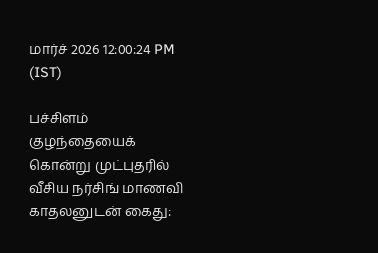மார்ச் 2026 12:00:24 PM (IST)

பச்சிளம் குழந்தையைக் கொன்று முட்புதரில் வீசிய நர்சிங் மாணவி காதலனுடன் கைது: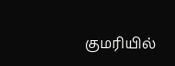குமரியில்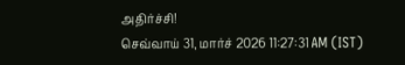அதிர்ச்சி!
செவ்வாய் 31, மார்ச் 2026 11:27:31 AM (IST)